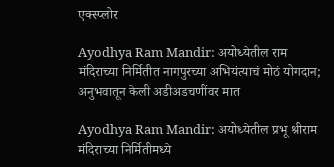एक्स्प्लोर

Ayodhya Ram Mandir: अयोध्येतील राम मंदिराच्या निर्मितीत नागपुरच्या अभियंत्याचं मोठं योगदान; अनुभवातून केली अडीअडचणींवर मात

Ayodhya Ram Mandir: अयोध्येतील प्रभू श्रीराम मंदिराच्या निर्मितीमध्ये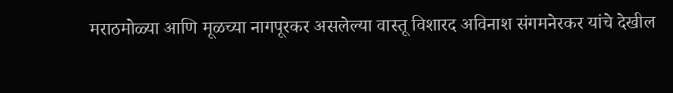मराठमोळ्या आणि मूळच्या नागपूरकर असलेल्या वास्तू विशारद अविनाश संगमनेरकर यांचे देखील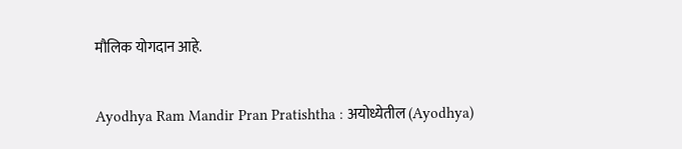मौलिक योगदान आहे.

Ayodhya Ram Mandir Pran Pratishtha : अयोध्येतील (Ayodhya)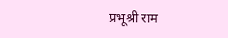प्रभूश्री राम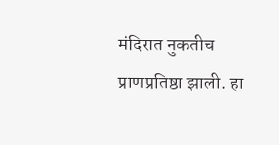मंदिरात नुकतीच प्राणप्रतिष्ठा झाली. हा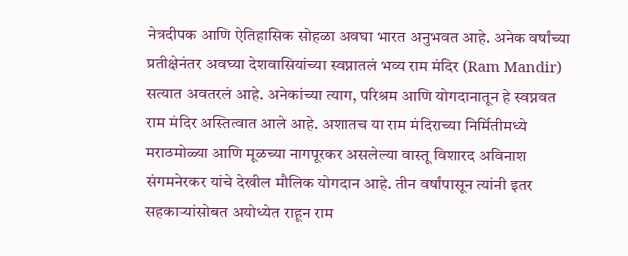नेत्रदीपक आणि ऐतिहासिक सोहळा अवघा भारत अनुभवत आहे. अनेक वर्षांच्या प्रतीक्षेनंतर अवघ्या देशवासियांच्या स्वप्नातलं भव्य राम मंदिर (Ram Mandir) सत्यात अवतरलं आहे. अनेकांच्या त्याग, परिश्रम आणि योगदानातून हे स्वप्नवत राम मंदिर अस्तित्वात आले आहे. अशातच या राम मंदिराच्या निर्मितीमध्ये मराठमोळ्या आणि मूळच्या नागपूरकर असलेल्या वास्तू विशारद अविनाश संगमनेरकर यांचे देखील मौलिक योगदान आहे. तीन वर्षांपासून त्यांनी इतर सहकाऱ्यांसोबत अयोध्येत राहून राम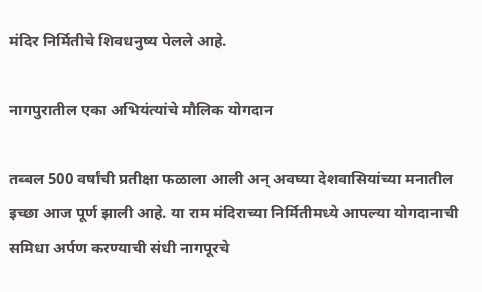मंदिर निर्मितीचे शिवधनुष्य पेलले आहे.

नागपुरातील एका अभियंत्यांचे मौलिक योगदान

तब्बल 500 वर्षांची प्रतीक्षा फळाला आली अन् अवघ्या देशवासियांच्या मनातील इच्छा आज पूर्ण झाली आहे. या राम मंदिराच्या निर्मितीमध्ये आपल्या योगदानाची समिधा अर्पण करण्याची संधी नागपूरचे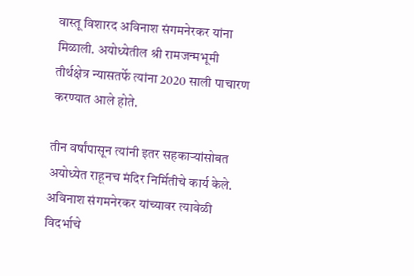वास्तू विशारद अविनाश संगमनेरकर यांना मिळाली. अयोध्येतील श्री रामजन्मभूमी तीर्थक्षेत्र न्यासतर्फे त्यांना 2020 साली पाचारण करण्यात आले होते.

तीन वर्षांपासून त्यांनी इतर सहकाऱ्यांसोबत अयोध्येत राहूनच मंदिर निर्मितीचे कार्य केले. अविनाश संगमनेरकर यांच्यावर त्यावेळी विदर्भाचे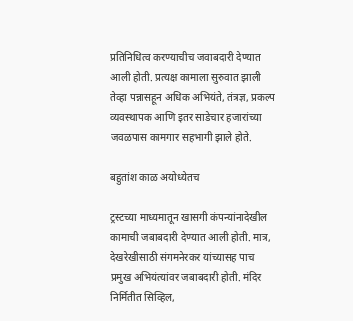प्रतिनिधित्व करण्याचीच जवाबदारी देण्यात आली होती. प्रत्यक्ष कामाला सुरुवात झाली तेव्हा पन्नासहून अधिक अभियंते, तंत्रज्ञ, प्रकल्प व्यवस्थापक आणि इतर साडेचार हजारांच्या जवळपास कामगार सहभागी झाले होते.

बहुतांश काळ अयोध्येतच

ट्रस्टच्या माध्यमातून खासगी कंपन्यांनादेखील कामाची जबाबदारी देण्यात आली होती. मात्र, देखरेखीसाठी संगमनेरकर यांच्यासह पाच प्रमुख अभियंत्यांवर जबाबदारी होती. मंदिर निर्मितीत सिव्हिल,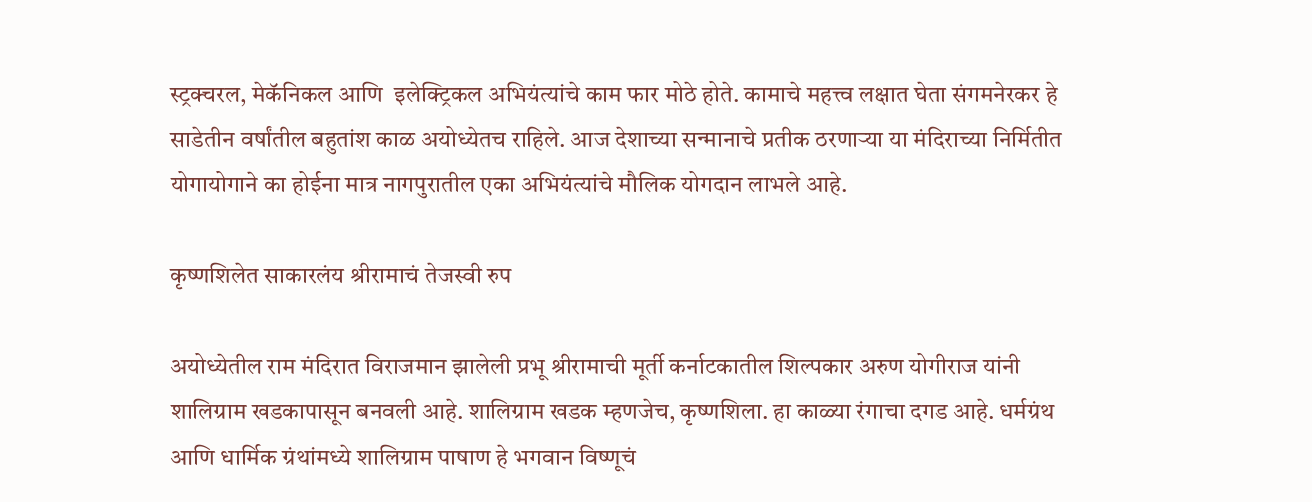स्ट्रक्चरल, मेकॅनिकल आणि  इलेक्ट्रिकल अभियंत्यांचे काम फार मोठे होते. कामाचे महत्त्व लक्षात घेता संगमनेरकर हे साडेतीन वर्षांतील बहुतांश काळ अयोध्येतच राहिले. आज देशाच्या सन्मानाचे प्रतीक ठरणाऱ्या या मंदिराच्या निर्मितीत योगायोगाने का होईना मात्र नागपुरातील एका अभियंत्यांचे मौलिक योगदान लाभले आहे.

कृष्णशिलेत साकारलंय श्रीरामाचं तेजस्वी रुप

अयोध्येतील राम मंदिरात विराजमान झालेली प्रभू श्रीरामाची मूर्ती कर्नाटकातील शिल्पकार अरुण योगीराज यांनी शालिग्राम खडकापासून बनवली आहे. शालिग्राम खडक म्हणजेच, कृष्णशिला. हा काळ्या रंगाचा दगड आहे. धर्मग्रंथ आणि धार्मिक ग्रंथांमध्ये शालिग्राम पाषाण हे भगवान विष्णूचं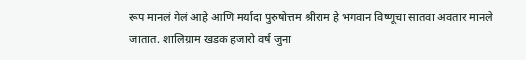रूप मानलं गेलं आहे आणि मर्यादा पुरुषोत्तम श्रीराम हे भगवान विष्णूचा सातवा अवतार मानले जातात. शालिग्राम खडक हजारो वर्ष जुना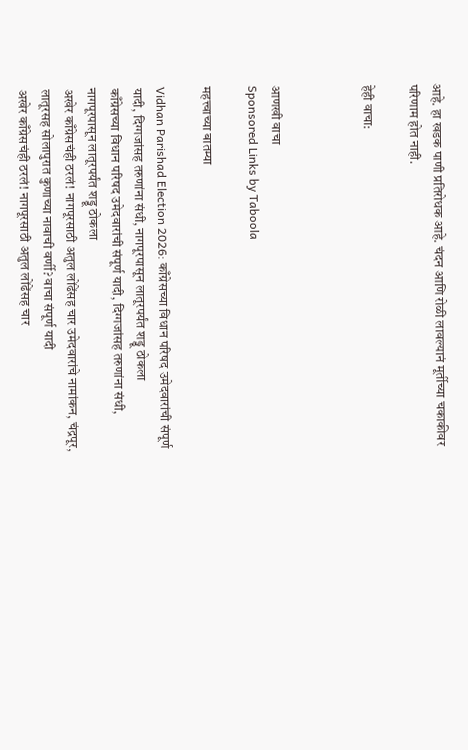आहे. हा खडक पाणी प्रतिरोधक आहे. चंदन आणि रोळी लावल्यानं मूर्तीच्या चकाकीवर परिणाम होत नाही.

हेही वाचा:



आणखी वाचा
Sponsored Links by Taboola

महत्त्वाच्या बातम्या

Vidhan Parishad Election 2026: काँग्रेसच्या विधान परिषद उमेदवारांची संपूर्ण यादी, दिग्गजांसह तरुणांना संधी, नागपूरपासून लातूरपर्यंत शड्डू ठोकला
काँग्रेसच्या विधान परिषद उमेदवारांची संपूर्ण यादी, दिग्गजांसह तरुणांना संधी, नागपूरपासून लातूरपर्यंत शड्डू ठोकला
अखेर काँग्रेसचंही ठरलं! नागपूरसाठी अतुल लोंढेंसह चार उमेदवारांचे नामांकन, चंद्रपूर, लातूरसह सोलापुरात कुणाच्या नावाची वर्णी? वाचा संपूर्ण यादी
अखेर काँग्रेसचंही ठरलं! नागपूरसाठी अतुल लोंढेंसह चार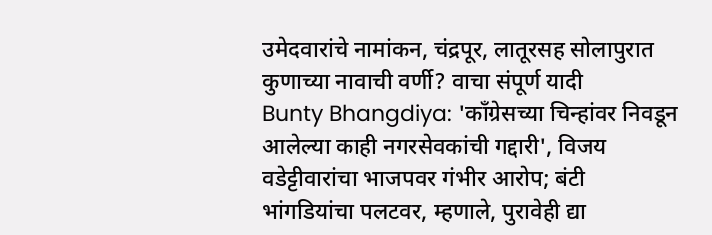उमेदवारांचे नामांकन, चंद्रपूर, लातूरसह सोलापुरात कुणाच्या नावाची वर्णी? वाचा संपूर्ण यादी
Bunty Bhangdiya: 'काँग्रेसच्या चिन्हांवर निवडून आलेल्या काही नगरसेवकांची गद्दारी', विजय वडेट्टीवारांचा भाजपवर गंभीर आरोप; बंटी भांगडियांचा पलटवर, म्हणाले, पुरावेही द्या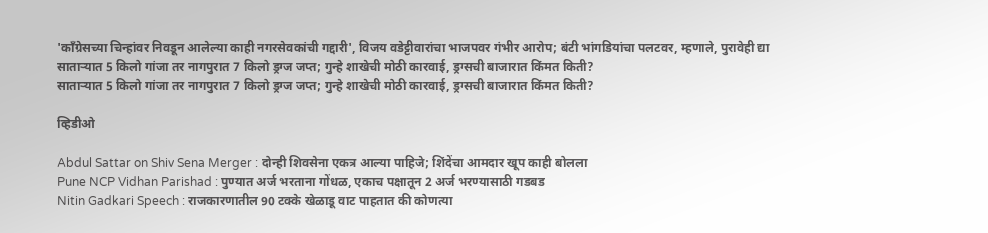'काँग्रेसच्या चिन्हांवर निवडून आलेल्या काही नगरसेवकांची गद्दारी', विजय वडेट्टीवारांचा भाजपवर गंभीर आरोप; बंटी भांगडियांचा पलटवर, म्हणाले, पुरावेही द्या
साताऱ्यात 5 किलो गांजा तर नागपुरात 7 किलो ड्रग्ज जप्त; गुन्हे शाखेची मोठी कारवाई, ड्रग्सची बाजारात किंमत किती?
साताऱ्यात 5 किलो गांजा तर नागपुरात 7 किलो ड्रग्ज जप्त; गुन्हे शाखेची मोठी कारवाई, ड्रग्सची बाजारात किंमत किती?

व्हिडीओ

Abdul Sattar on Shiv Sena Merger : दोन्ही शिवसेना एकत्र आल्या पाहिजे; शिंदेंचा आमदार खूप काही बोलला
Pune NCP Vidhan Parishad : पुण्यात अर्ज भरताना गोंधळ, एकाच पक्षातून 2 अर्ज भरण्यासाठी गडबड
Nitin Gadkari Speech : राजकारणातील 90 टक्के खेळाडू वाट पाहतात की कोणत्या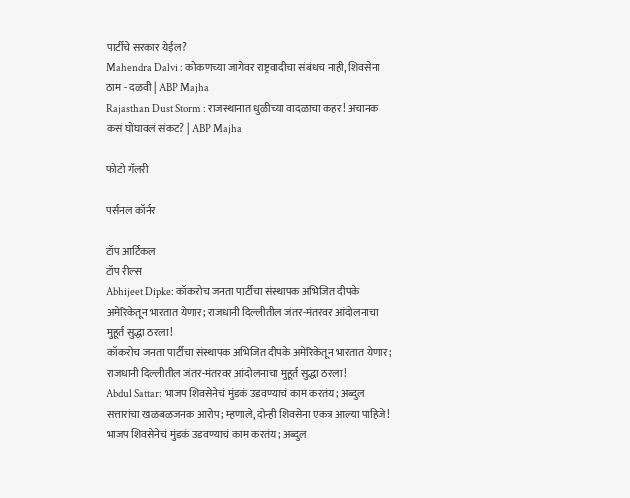पार्टीचे सरकार येईल?
Mahendra Dalvi : कोकणच्या जागेवर राष्ट्रवादीचा संबंधच नाही, शिवसेना ठाम - दळवी | ABP Majha
Rajasthan Dust Storm : राजस्थानात धुळीच्या वादळाचा कहर! अचानक कसं घोंघावलं संकट? | ABP Majha

फोटो गॅलरी

पर्सनल कॉर्नर

टॉप आर्टिकल
टॉप रील्स
Abhijeet Dipke: कॉकरोच जनता पार्टीचा संस्थापक अभिजित दीपके अमेरिकेतून भारतात येणार; राजधानी दिल्लीतील जंतर-मंतरवर आंदोलनाचा मुहूर्त सुद्धा ठरला!
कॉकरोच जनता पार्टीचा संस्थापक अभिजित दीपके अमेरिकेतून भारतात येणार; राजधानी दिल्लीतील जंतर-मंतरवर आंदोलनाचा मुहूर्त सुद्धा ठरला!
Abdul Sattar: भाजप शिवसेनेचं मुंडकं उडवण्याचं काम करतंय; अब्दुल सत्तारांचा खळबळजनक आरोप; म्हणाले, दोन्ही शिवसेना एकत्र आल्या पाहिजे!
भाजप शिवसेनेचं मुंडकं उडवण्याचं काम करतंय; अब्दुल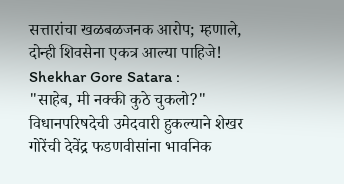सत्तारांचा खळबळजनक आरोप; म्हणाले, दोन्ही शिवसेना एकत्र आल्या पाहिजे!
Shekhar Gore Satara :
"साहेब, मी नक्की कुठे चुकलो?" विधानपरिषदेची उमेदवारी हुकल्याने शेखर गोरेंची देवेंद्र फडणवीसांना भावनिक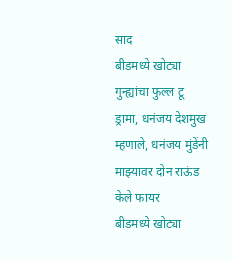साद
बीडमध्ये खोट्या गुन्ह्यांचा फुल्ल टू ड्रामा, धनंजय देशमुख म्हणाले, धनंजय मुंडेंनी माझ्यावर दोन राऊंड केले फायर
बीडमध्ये खोट्या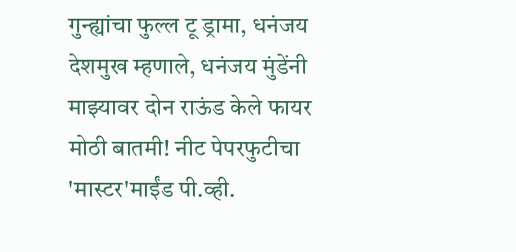गुन्ह्यांचा फुल्ल टू ड्रामा, धनंजय देशमुख म्हणाले, धनंजय मुंडेंनी माझ्यावर दोन राऊंड केले फायर
मोठी बातमी! नीट पेपरफुटीचा 'मास्टर'माईंड पी.व्ही.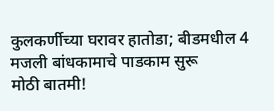कुलकर्णीच्या घरावर हातोडा; बीडमधील 4 मजली बांधकामाचे पाडकाम सुरू
मोठी बातमी!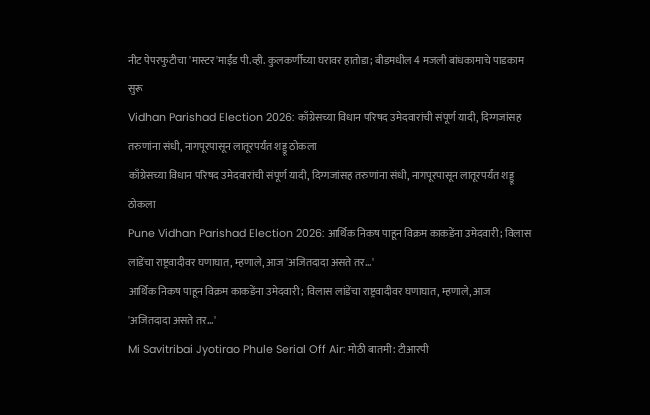नीट पेपरफुटीचा 'मास्टर'माईंड पी.व्ही. कुलकर्णीच्या घरावर हातोडा; बीडमधील 4 मजली बांधकामाचे पाडकाम सुरू
Vidhan Parishad Election 2026: काँग्रेसच्या विधान परिषद उमेदवारांची संपूर्ण यादी, दिग्गजांसह तरुणांना संधी, नागपूरपासून लातूरपर्यंत शड्डू ठोकला
काँग्रेसच्या विधान परिषद उमेदवारांची संपूर्ण यादी, दिग्गजांसह तरुणांना संधी, नागपूरपासून लातूरपर्यंत शड्डू ठोकला
Pune Vidhan Parishad Election 2026: आर्थिक निकष पाहून विक्रम काकडेंना उमेदवारी; विलास लांडेंचा राष्ट्रवादीवर घणाघात, म्हणाले, आज 'अजितदादा असते तर...'
आर्थिक निकष पाहून विक्रम काकडेंना उमेदवारी; विलास लांडेंचा राष्ट्रवादीवर घणाघात, म्हणाले, आज 'अजितदादा असते तर...'
Mi Savitribai Jyotirao Phule Serial Off Air: मोठी बातमी: टीआरपी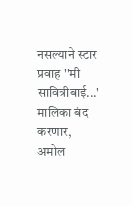नसल्याने स्टार प्रवाह ''मी सावित्रीबाई...' मालिका बंद करणार, अमोल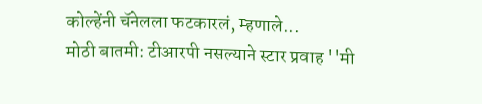कोल्हेंनी चॅनेलला फटकारलं, म्हणाले...
मोठी बातमी: टीआरपी नसल्याने स्टार प्रवाह ''मी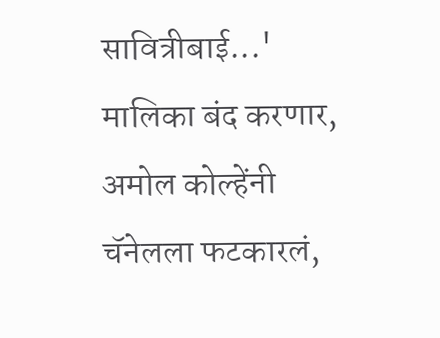सावित्रीबाई...' मालिका बंद करणार, अमोल कोल्हेंनी चॅनेलला फटकारलं,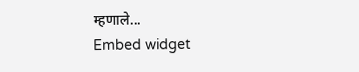म्हणाले...
Embed widget